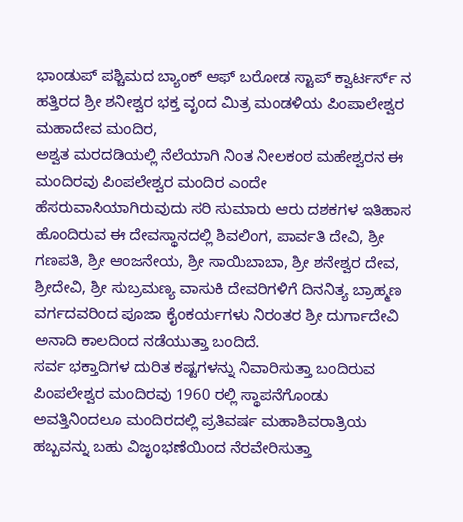ಭಾಂಡುಪ್ ಪಶ್ಚಿಮದ ಬ್ಯಾಂಕ್ ಆಫ್ ಬರೋಡ ಸ್ಟಾಪ್ ಕ್ವಾರ್ಟರ್ಸ್ ನ ಹತ್ತಿರದ ಶ್ರೀ ಶನೀಶ್ವರ ಭಕ್ತ ವೃಂದ ಮಿತ್ರ ಮಂಡಳಿಯ ಪಿಂಪಾಲೇಶ್ವರ ಮಹಾದೇವ ಮಂದಿರ,
ಅಶ್ವತ ಮರದಡಿಯಲ್ಲಿ ನೆಲೆಯಾಗಿ ನಿಂತ ನೀಲಕಂಠ ಮಹೇಶ್ವರನ ಈ ಮಂದಿರವು ಪಿಂಪಲೇಶ್ವರ ಮಂದಿರ ಎಂದೇ ಹೆಸರುವಾಸಿಯಾಗಿರುವುದು ಸರಿ ಸುಮಾರು ಆರು ದಶಕಗಳ ಇತಿಹಾಸ ಹೊಂದಿರುವ ಈ ದೇವಸ್ಥಾನದಲ್ಲಿ ಶಿವಲಿಂಗ, ಪಾರ್ವತಿ ದೇವಿ, ಶ್ರೀ ಗಣಪತಿ, ಶ್ರೀ ಆಂಜನೇಯ, ಶ್ರೀ ಸಾಯಿಬಾಬಾ, ಶ್ರೀ ಶನೇಶ್ವರ ದೇವ, ಶ್ರೀದೇವಿ, ಶ್ರೀ ಸುಬ್ರಮಣ್ಯ ವಾಸುಕಿ ದೇವರಿಗಳಿಗೆ ದಿನನಿತ್ಯ ಬ್ರಾಹ್ಮಣ ವರ್ಗದವರಿಂದ ಪೂಜಾ ಕೈಂಕರ್ಯಗಳು ನಿರಂತರ ಶ್ರೀ ದುರ್ಗಾದೇವಿ ಅನಾದಿ ಕಾಲದಿಂದ ನಡೆಯುತ್ತಾ ಬಂದಿದೆ.
ಸರ್ವ ಭಕ್ತಾದಿಗಳ ದುರಿತ ಕಷ್ಟಗಳನ್ನು ನಿವಾರಿಸುತ್ತಾ ಬಂದಿರುವ ಪಿಂಪಲೇಶ್ವರ ಮಂದಿರವು 1960 ರಲ್ಲಿ ಸ್ಥಾಪನೆಗೊಂಡು ಅವತ್ತಿನಿಂದಲೂ ಮಂದಿರದಲ್ಲಿ ಪ್ರತಿವರ್ಷ ಮಹಾಶಿವರಾತ್ರಿಯ ಹಬ್ಬವನ್ನು ಬಹು ವಿಜೃಂಭಣೆಯಿಂದ ನೆರವೇರಿಸುತ್ತಾ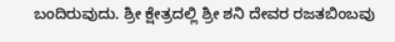ಬಂದಿರುವುದು. ಶ್ರೀ ಕ್ಷೇತ್ರದಲ್ಲಿ ಶ್ರೀ ಶನಿ ದೇವರ ರಜತಬಿಂಬವು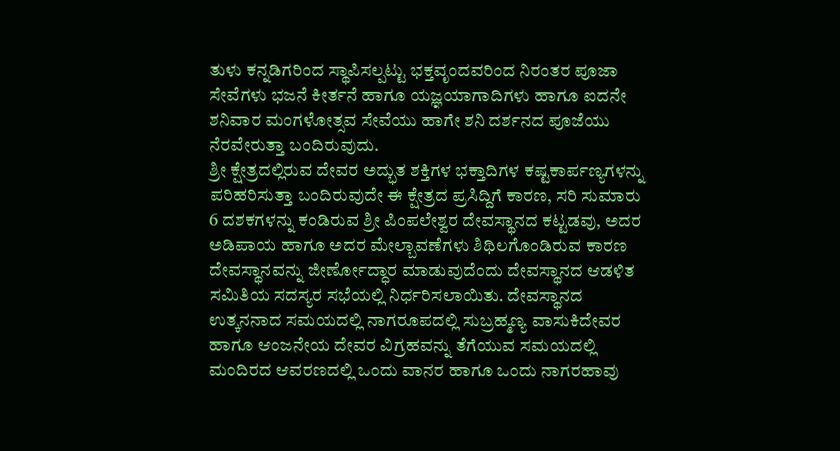ತುಳು ಕನ್ನಡಿಗರಿಂದ ಸ್ಥಾಪಿಸಲ್ಪಟ್ಟು ಭಕ್ತವೃಂದವರಿಂದ ನಿರಂತರ ಪೂಜಾ ಸೇವೆಗಳು ಭಜನೆ ಕೀರ್ತನೆ ಹಾಗೂ ಯಜ್ಞಯಾಗಾದಿಗಳು ಹಾಗೂ ಐದನೇ ಶನಿವಾರ ಮಂಗಳೋತ್ಸವ ಸೇವೆಯು ಹಾಗೇ ಶನಿ ದರ್ಶನದ ಪೂಜೆಯು ನೆರವೇರುತ್ತಾ ಬಂದಿರುವುದು.
ಶ್ರೀ ಕ್ಷೇತ್ರದಲ್ಲಿರುವ ದೇವರ ಅದ್ಭುತ ಶಕ್ತಿಗಳ ಭಕ್ತಾದಿಗಳ ಕಷ್ಟಕಾರ್ಪಣ್ಯಗಳನ್ನು ಪರಿಹರಿಸುತ್ತಾ ಬಂದಿರುವುದೇ ಈ ಕ್ಷೇತ್ರದ ಪ್ರಸಿದ್ದಿಗೆ ಕಾರಣ, ಸರಿ ಸುಮಾರು 6 ದಶಕಗಳನ್ನು ಕಂಡಿರುವ ಶ್ರೀ ಪಿಂಪಲೇಶ್ವರ ದೇವಸ್ಥಾನದ ಕಟ್ಟಡವು, ಅದರ ಅಡಿಪಾಯ ಹಾಗೂ ಅದರ ಮೇಲ್ಬಾವಣೆಗಳು ಶಿಥಿಲಗೊಂಡಿರುವ ಕಾರಣ ದೇವಸ್ಥಾನವನ್ನು ಜೀರ್ಣೋದ್ಧಾರ ಮಾಡುವುದೆಂದು ದೇವಸ್ಥಾನದ ಆಡಳಿತ ಸಮಿತಿಯ ಸದಸ್ಯರ ಸಭೆಯಲ್ಲಿ ನಿರ್ಧರಿಸಲಾಯಿತು. ದೇವಸ್ಥಾನದ ಉತ್ಕನನಾದ ಸಮಯದಲ್ಲಿ ನಾಗರೂಪದಲ್ಲಿ ಸುಬ್ರಹ್ಮಣ್ಯ ವಾಸುಕಿದೇವರ ಹಾಗೂ ಆಂಜನೇಯ ದೇವರ ವಿಗ್ರಹವನ್ನು ತೆಗೆಯುವ ಸಮಯದಲ್ಲಿ ಮಂದಿರದ ಆವರಣದಲ್ಲಿ ಒಂದು ವಾನರ ಹಾಗೂ ಒಂದು ನಾಗರಹಾವು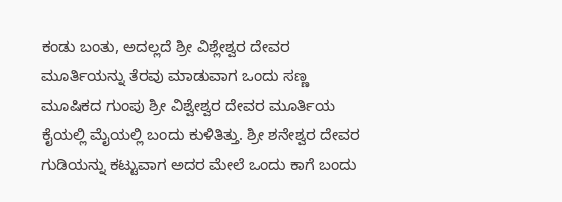ಕಂಡು ಬಂತು, ಅದಲ್ಲದೆ ಶ್ರೀ ವಿಶ್ಲೇಶ್ವರ ದೇವರ ಮೂರ್ತಿಯನ್ನು ತೆರವು ಮಾಡುವಾಗ ಒಂದು ಸಣ್ಣ ಮೂಷಿಕದ ಗುಂಪು ಶ್ರೀ ವಿಶ್ವೇಶ್ವರ ದೇವರ ಮೂರ್ತಿಯ ಕೈಯಲ್ಲಿ ಮೈಯಲ್ಲಿ ಬಂದು ಕುಳಿತಿತ್ತು. ಶ್ರೀ ಶನೇಶ್ವರ ದೇವರ ಗುಡಿಯನ್ನು ಕಟ್ಟುವಾಗ ಅದರ ಮೇಲೆ ಒಂದು ಕಾಗೆ ಬಂದು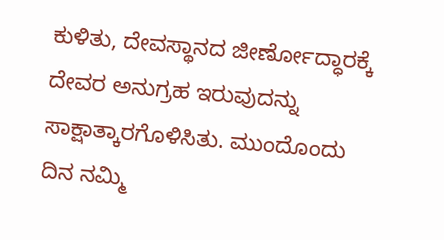ಕುಳಿತು, ದೇವಸ್ಥಾನದ ಜೀರ್ಣೋದ್ಧಾರಕ್ಕೆ ದೇವರ ಅನುಗ್ರಹ ಇರುವುದನ್ನು ಸಾಕ್ಷಾತ್ಕಾರಗೊಳಿಸಿತು. ಮುಂದೊಂದು ದಿನ ನಮ್ಮಿ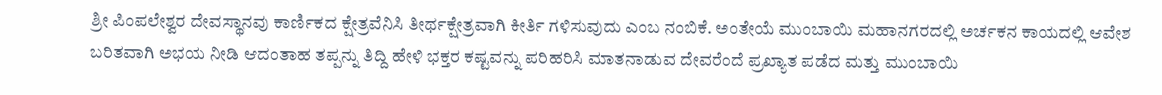ಶ್ರೀ ಪಿಂಪಲೇಶ್ವರ ದೇವಸ್ಥಾನವು ಕಾರ್ಣಿಕದ ಕ್ಷೇತ್ರವೆನಿಸಿ ತೀರ್ಥಕ್ಷೇತ್ರವಾಗಿ ಕೀರ್ತಿ ಗಳಿಸುವುದು ಎಂಬ ನಂಬಿಕೆ. ಅಂತೇಯೆ ಮುಂಬಾಯಿ ಮಹಾನಗರದಲ್ಲಿ ಅರ್ಚಕನ ಕಾಯದಲ್ಲಿ ಆವೇಶ ಬರಿತವಾಗಿ ಅಭಯ ನೀಡಿ ಆದಂತಾಹ ತಪ್ಪನ್ನು ತಿದ್ದಿ ಹೇಳಿ ಭಕ್ತರ ಕಷ್ಟವನ್ನು ಪರಿಹರಿಸಿ ಮಾತನಾಡುವ ದೇವರೆಂದೆ ಪ್ರಖ್ಯಾತ ಪಡೆದ ಮತ್ತು ಮುಂಬಾಯಿ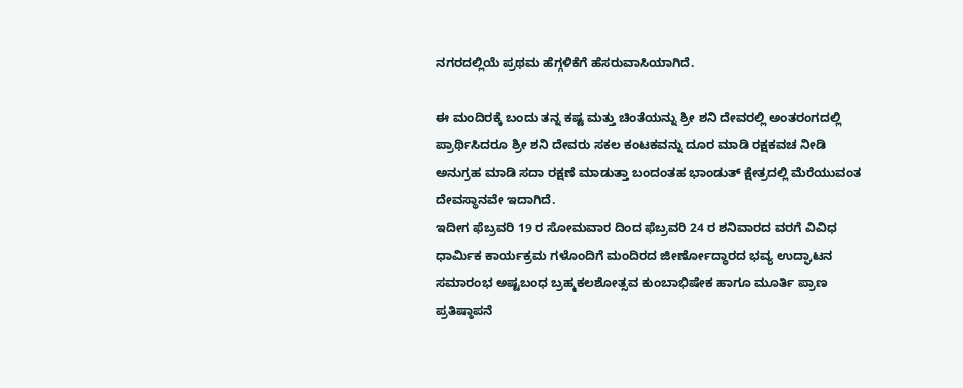ನಗರದಲ್ಲಿಯೆ ಪ್ರಥಮ ಹೆಗ್ಗಳಿಕೆಗೆ ಹೆಸರುವಾಸಿಯಾಗಿದೆ.

ಈ ಮಂದಿರಕ್ಕೆ ಬಂದು ತನ್ನ ಕಷ್ಟ ಮತ್ತು ಚಿಂತೆಯನ್ನು ಶ್ರೀ ಶನಿ ದೇವರಲ್ಲಿ ಅಂತರಂಗದಲ್ಲಿ ಪ್ರಾರ್ಥಿಸಿದರೂ ಶ್ರೀ ಶನಿ ದೇವರು ಸಕಲ ಕಂಟಕವನ್ನು ದೂರ ಮಾಡಿ ರಕ್ಷಕವಚ ನೀಡಿ ಅನುಗ್ರಹ ಮಾಡಿ ಸದಾ ರಕ್ಷಣೆ ಮಾಡುತ್ತಾ ಬಂದಂತಹ ಭಾಂಡುತ್ ಕ್ಷೇತ್ರದಲ್ಲಿ ಮೆರೆಯುವಂತ ದೇವಸ್ಥಾನವೇ ಇದಾಗಿದೆ.
ಇದೀಗ ಫೆಬ್ರವರಿ 19 ರ ಸೋಮವಾರ ದಿಂದ ಫೆಬ್ರವರಿ 24 ರ ಶನಿವಾರದ ವರಗೆ ವಿವಿಧ ಧಾರ್ಮಿಕ ಕಾರ್ಯಕ್ರಮ ಗಳೊಂದಿಗೆ ಮಂದಿರದ ಜೀರ್ಣೋದ್ಧಾರದ ಭವ್ಯ ಉದ್ಘಾಟನ ಸಮಾರಂಭ ಅಷ್ಟಬಂಧ ಬ್ರಹ್ಮಕಲಶೋತ್ಸವ ಕುಂಬಾಭಿಷೇಕ ಹಾಗೂ ಮೂರ್ತಿ ಪ್ರಾಣ ಪ್ರತಿಷ್ಠಾಪನೆ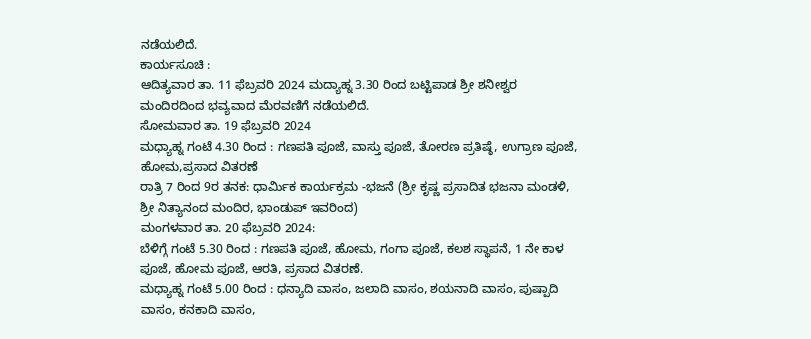ನಡೆಯಲಿದೆ.
ಕಾರ್ಯಸೂಚಿ :
ಆದಿತ್ಯವಾರ ತಾ. 11 ಫೆಬ್ರವರಿ 2024 ಮದ್ಯಾಹ್ನ 3.30 ರಿಂದ ಬಟ್ಟಿಪಾಡ ಶ್ರೀ ಶನೀಶ್ವರ ಮಂದಿರದಿಂದ ಭವ್ಯವಾದ ಮೆರವಣಿಗೆ ನಡೆಯಲಿದೆ.
ಸೋಮವಾರ ತಾ. 19 ಫೆಬ್ರವರಿ 2024
ಮಧ್ಯಾಹ್ನ ಗಂಟೆ 4.30 ರಿಂದ : ಗಣಪತಿ ಪೂಜೆ, ವಾಸ್ತು ಪೂಜೆ, ತೋರಣ ಪ್ರತಿಷ್ಠೆ, ಉಗ್ರಾಣ ಪೂಜೆ, ಹೋಮ,ಪ್ರಸಾದ ವಿತರಣೆ
ರಾತ್ರಿ 7 ರಿಂದ 9ರ ತನಕ: ಧಾರ್ಮಿಕ ಕಾರ್ಯಕ್ರಮ -ಭಜನೆ (ಶ್ರೀ ಕೃಷ್ಣ ಪ್ರಸಾದಿತ ಭಜನಾ ಮಂಡಳಿ, ಶ್ರೀ ನಿತ್ಯಾನಂದ ಮಂದಿರ, ಭಾಂಡುಪ್ ಇವರಿಂದ)
ಮಂಗಳವಾರ ತಾ. 20 ಫೆಬ್ರವರಿ 2024:
ಬೆಳಿಗ್ಗೆ ಗಂಟೆ 5.30 ರಿಂದ : ಗಣಪತಿ ಪೂಜೆ, ಹೋಮ, ಗಂಗಾ ಪೂಜೆ, ಕಲಶ ಸ್ಥಾಪನೆ, 1 ನೇ ಕಾಳ ಪೂಜೆ, ಹೋಮ ಪೂಜೆ, ಆರತಿ, ಪ್ರಸಾದ ವಿತರಣೆ.
ಮಧ್ಯಾಹ್ನ ಗಂಟೆ 5.00 ರಿಂದ : ಧನ್ಯಾದಿ ವಾಸಂ, ಜಲಾದಿ ವಾಸಂ, ಶಯನಾದಿ ವಾಸಂ, ಪುಷ್ಪಾದಿ ವಾಸಂ, ಕನಕಾದಿ ವಾಸಂ,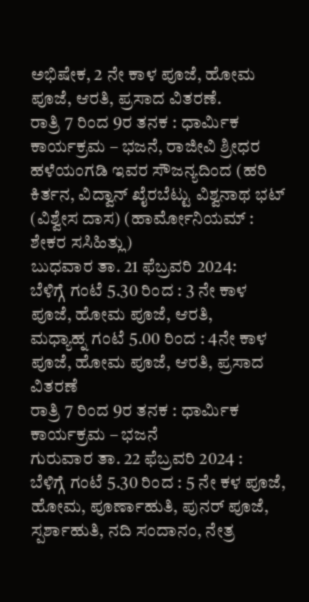ಅಭಿಷೇಕ, 2 ನೇ ಕಾಳ ಪೂಜೆ, ಹೋಮ ಪೂಜೆ, ಆರತಿ, ಪ್ರಸಾದ ವಿತರಣೆ.
ರಾತ್ರಿ 7 ರಿಂದ 9ರ ತನಕ : ಧಾರ್ಮಿಕ ಕಾರ್ಯಕ್ರಮ – ಭಜನೆ, ರಾಜೀವಿ ಶ್ರೀಧರ ಹಳೆಯಂಗಡಿ ಇವರ ಸೌಜನ್ಯದಿಂದ (ಹರಿ ಕಿರ್ತನ, ವಿದ್ವಾನ್ ಖೈರಬೆಟ್ಟು ವಿಶ್ವನಾಥ ಭಟ್ (ವಿಶ್ವೇಸ ದಾಸ) (ಹಾರ್ಮೋನಿಯಮ್ : ಶೇಕರ ಸಸಿಹಿತ್ಲು)
ಬುಧವಾರ ತಾ. 21 ಫೆಬ್ರವರಿ 2024:
ಬೆಳಿಗ್ಗೆ ಗಂಟೆ 5.30 ರಿಂದ : 3 ನೇ ಕಾಳ ಪೂಜೆ, ಹೋಮ ಪೂಜೆ, ಆರತಿ,
ಮಧ್ಯಾಹ್ನ ಗಂಟೆ 5.00 ರಿಂದ : 4ನೇ ಕಾಳ ಪೂಜೆ, ಹೋಮ ಪೂಜೆ, ಆರತಿ, ಪ್ರಸಾದ ವಿತರಣೆ
ರಾತ್ರಿ 7 ರಿಂದ 9ರ ತನಕ : ಧಾರ್ಮಿಕ ಕಾರ್ಯಕ್ರಮ – ಭಜನೆ
ಗುರುವಾರ ತಾ. 22 ಫೆಬ್ರವರಿ 2024 :
ಬೆಳಿಗ್ಗೆ ಗಂಟೆ 5.30 ರಿಂದ : 5 ನೇ ಕಳ ಪೂಜೆ, ಹೋಮ, ಪೂರ್ಣಾಹುತಿ, ಪುನರ್ ಪೂಜೆ, ಸ್ಪರ್ಶಾಹುತಿ, ನದಿ ಸಂದಾನಂ, ನೇತ್ರ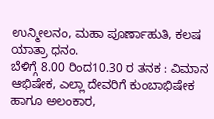ಉನ್ಮೀಲನಂ, ಮಹಾ ಪೂರ್ಣಾಹುತಿ, ಕಲಷ ಯಾತ್ರಾ ಧನಂ.
ಬೆಳಿಗ್ಗೆ 8.00 ರಿಂದ10.30 ರ ತನಕ : ವಿಮಾನ ಆಭಿಷೇಕ, ಎಲ್ಲಾ ದೇವರಿಗೆ ಕುಂಬಾಭಿಷೇಕ ಹಾಗೂ ಅಲಂಕಾರ,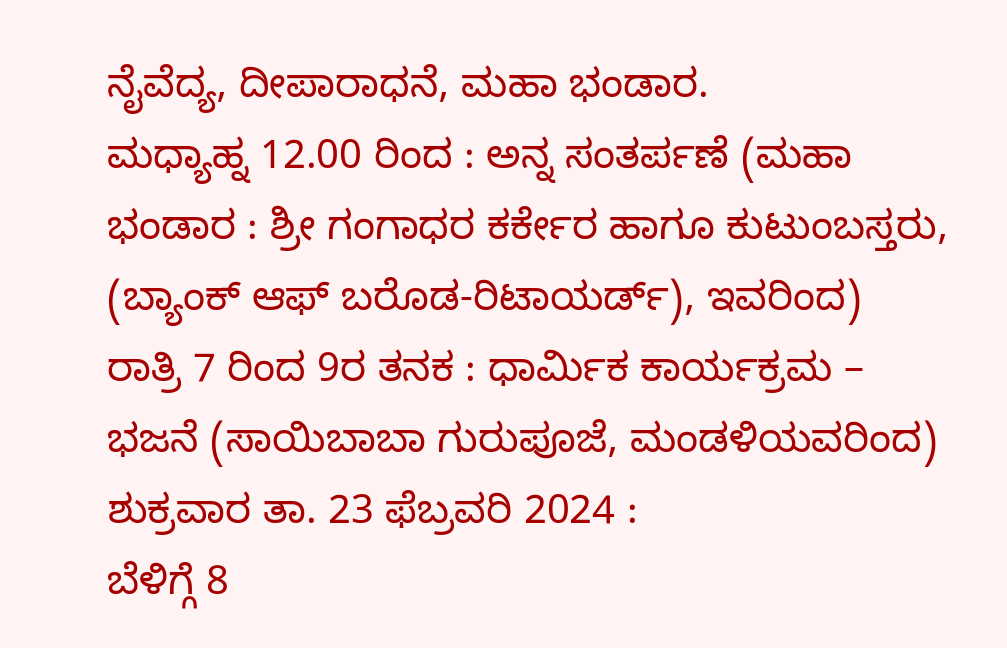ನೈವೆದ್ಯ, ದೀಪಾರಾಧನೆ, ಮಹಾ ಭಂಡಾರ.
ಮಧ್ಯಾಹ್ನ 12.00 ರಿಂದ : ಅನ್ನ ಸಂತರ್ಪಣೆ (ಮಹಾ ಭಂಡಾರ : ಶ್ರೀ ಗಂಗಾಧರ ಕರ್ಕೇರ ಹಾಗೂ ಕುಟುಂಬಸ್ತರು, (ಬ್ಯಾಂಕ್ ಆಫ್ ಬರೊಡ-ರಿಟಾಯರ್ಡ್), ಇವರಿಂದ)
ರಾತ್ರಿ 7 ರಿಂದ 9ರ ತನಕ : ಧಾರ್ಮಿಕ ಕಾರ್ಯಕ್ರಮ – ಭಜನೆ (ಸಾಯಿಬಾಬಾ ಗುರುಪೂಜೆ, ಮಂಡಳಿಯವರಿಂದ)
ಶುಕ್ರವಾರ ತಾ. 23 ಫೆಬ್ರವರಿ 2024 :
ಬೆಳಿಗ್ಗೆ 8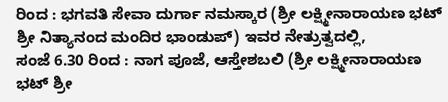ರಿಂದ : ಭಗವತಿ ಸೇವಾ ದುರ್ಗಾ ನಮಸ್ಕಾರ (ಶ್ರೀ ಲಕ್ಷ್ಮೀನಾರಾಯಣ ಭಟ್ ಶ್ರೀ ನಿತ್ಯಾನಂದ ಮಂದಿರ ಭಾಂಡುಪ್) ಇವರ ನೇತ್ರುತ್ವದಲ್ಲಿ,
ಸಂಜೆ 6.30 ರಿಂದ : ನಾಗ ಪೂಜೆ, ಆಸ್ತೇಶಬಲಿ (ಶ್ರೀ ಲಕ್ಷ್ಮೀನಾರಾಯಣ ಭಟ್ ಶ್ರೀ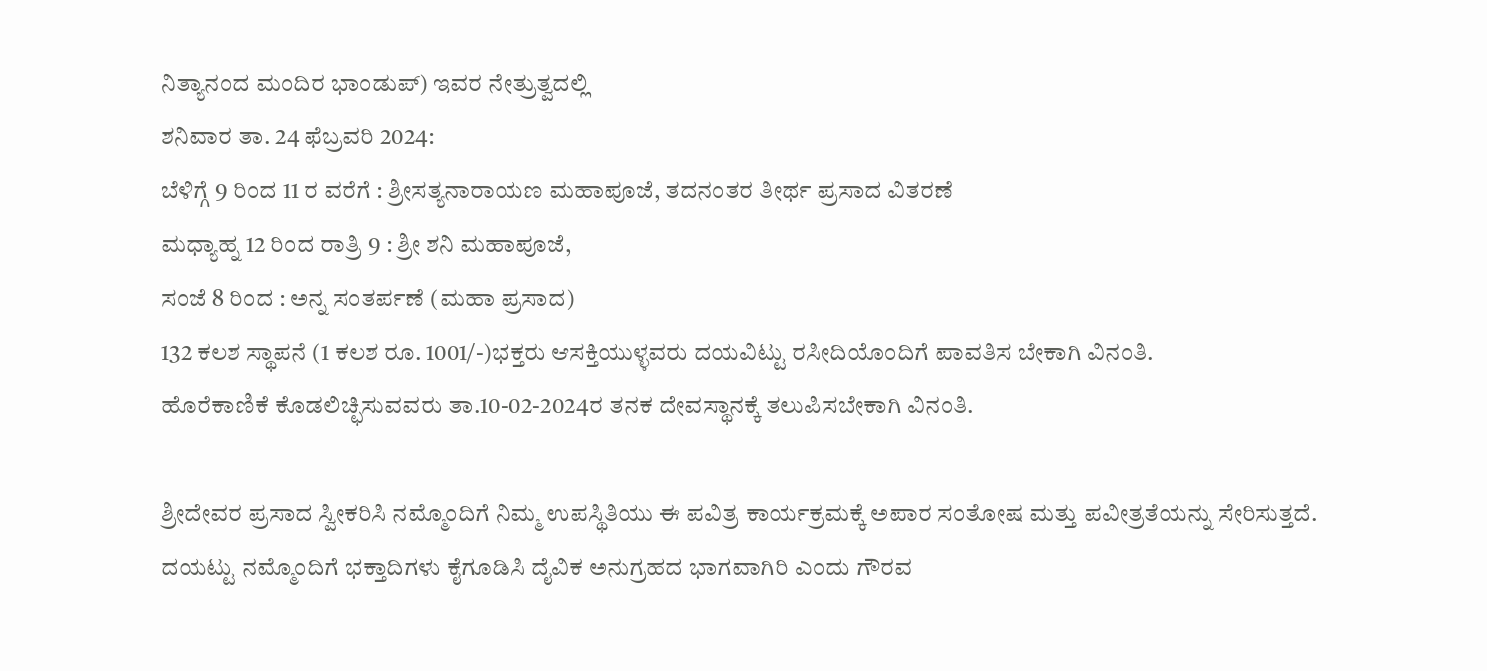ನಿತ್ಯಾನಂದ ಮಂದಿರ ಭಾಂಡುಪ್) ಇವರ ನೇತ್ರುತ್ವದಲ್ಲಿ
ಶನಿವಾರ ತಾ. 24 ಫೆಬ್ರವರಿ 2024:
ಬೆಳಿಗ್ಗೆ 9 ರಿಂದ 11 ರ ವರೆಗೆ : ಶ್ರೀಸತ್ಯನಾರಾಯಣ ಮಹಾಪೂಜೆ, ತದನಂತರ ತೀರ್ಥ ಪ್ರಸಾದ ವಿತರಣೆ
ಮಧ್ಯಾಹ್ನ 12 ರಿಂದ ರಾತ್ರಿ 9 : ಶ್ರೀ ಶನಿ ಮಹಾಪೂಜೆ,
ಸಂಜೆ 8 ರಿಂದ : ಅನ್ನ ಸಂತರ್ಪಣೆ (ಮಹಾ ಪ್ರಸಾದ)
132 ಕಲಶ ಸ್ಥಾಪನೆ (1 ಕಲಶ ರೂ. 1001/-)ಭಕ್ತರು ಆಸಕ್ತಿಯುಳ್ಳವರು ದಯವಿಟ್ಟು ರಸೀದಿಯೊಂದಿಗೆ ಪಾವತಿಸ ಬೇಕಾಗಿ ವಿನಂತಿ.
ಹೊರೆಕಾಣಿಕೆ ಕೊಡಲಿಚ್ಛಿಸುವವರು ತಾ.10-02-2024ರ ತನಕ ದೇವಸ್ಥಾನಕ್ಕೆ ತಲುಪಿಸಬೇಕಾಗಿ ವಿನಂತಿ.

ಶ್ರೀದೇವರ ಪ್ರಸಾದ ಸ್ವೀಕರಿಸಿ ನಮ್ಮೊಂದಿಗೆ ನಿಮ್ಮ ಉಪಸ್ಥಿತಿಯು ಈ ಪವಿತ್ರ ಕಾರ್ಯಕ್ರಮಕ್ಕೆ ಅಪಾರ ಸಂತೋಷ ಮತ್ತು ಪವೀತ್ರತೆಯನ್ನು ಸೇರಿಸುತ್ತದೆ. ದಯಟ್ಟು ನಮ್ಮೊಂದಿಗೆ ಭಕ್ತಾದಿಗಳು ಕೈಗೂಡಿಸಿ ದೈವಿಕ ಅನುಗ್ರಹದ ಭಾಗವಾಗಿರಿ ಎಂದು ಗೌರವ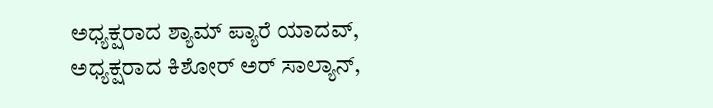ಅಧ್ಯಕ್ಷರಾದ ಶ್ಯಾಮ್ ಪ್ಯಾರೆ ಯಾದವ್, ಅಧ್ಯಕ್ಷರಾದ ಕಿಶೋರ್ ಅರ್ ಸಾಲ್ಯಾನ್,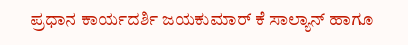ಪ್ರಧಾನ ಕಾರ್ಯದರ್ಶಿ ಜಯಕುಮಾರ್ ಕೆ ಸಾಲ್ಯಾನ್ ಹಾಗೂ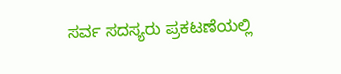ಸರ್ವ ಸದಸ್ಯರು ಪ್ರಕಟಣೆಯಲ್ಲಿ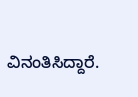ವಿನಂತಿಸಿದ್ದಾರೆ.